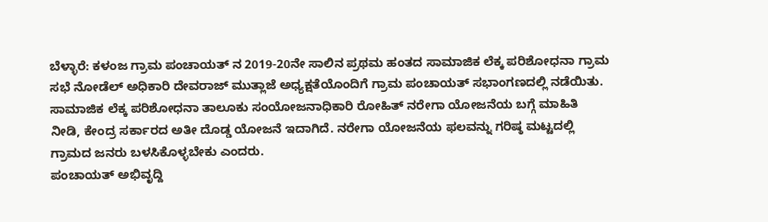ಬೆಳ್ಳಾರೆ: ಕಳಂಜ ಗ್ರಾಮ ಪಂಚಾಯತ್ ನ 2019-20ನೇ ಸಾಲಿನ ಪ್ರಥಮ ಹಂತದ ಸಾಮಾಜಿಕ ಲೆಕ್ಕ ಪರಿಶೋಧನಾ ಗ್ರಾಮ ಸಭೆ ನೋಡೆಲ್ ಅಧಿಕಾರಿ ದೇವರಾಜ್ ಮುತ್ಲಾಜೆ ಅಧ್ಯಕ್ಷತೆಯೊಂದಿಗೆ ಗ್ರಾಮ ಪಂಚಾಯತ್ ಸಭಾಂಗಣದಲ್ಲಿ ನಡೆಯಿತು.
ಸಾಮಾಜಿಕ ಲೆಕ್ಕ ಪರಿಶೋಧನಾ ತಾಲೂಕು ಸಂಯೋಜನಾಧಿಕಾರಿ ರೋಹಿತ್ ನರೇಗಾ ಯೋಜನೆಯ ಬಗ್ಗೆ ಮಾಹಿತಿ ನೀಡಿ, ಕೇಂದ್ರ ಸರ್ಕಾರದ ಅತೀ ದೊಡ್ಡ ಯೋಜನೆ ಇದಾಗಿದೆ. ನರೇಗಾ ಯೋಜನೆಯ ಫಲವನ್ನು ಗರಿಷ್ಠ ಮಟ್ಟದಲ್ಲಿ ಗ್ರಾಮದ ಜನರು ಬಳಸಿಕೊಳ್ಳಬೇಕು ಎಂದರು.
ಪಂಚಾಯತ್ ಅಭಿವೃದ್ದಿ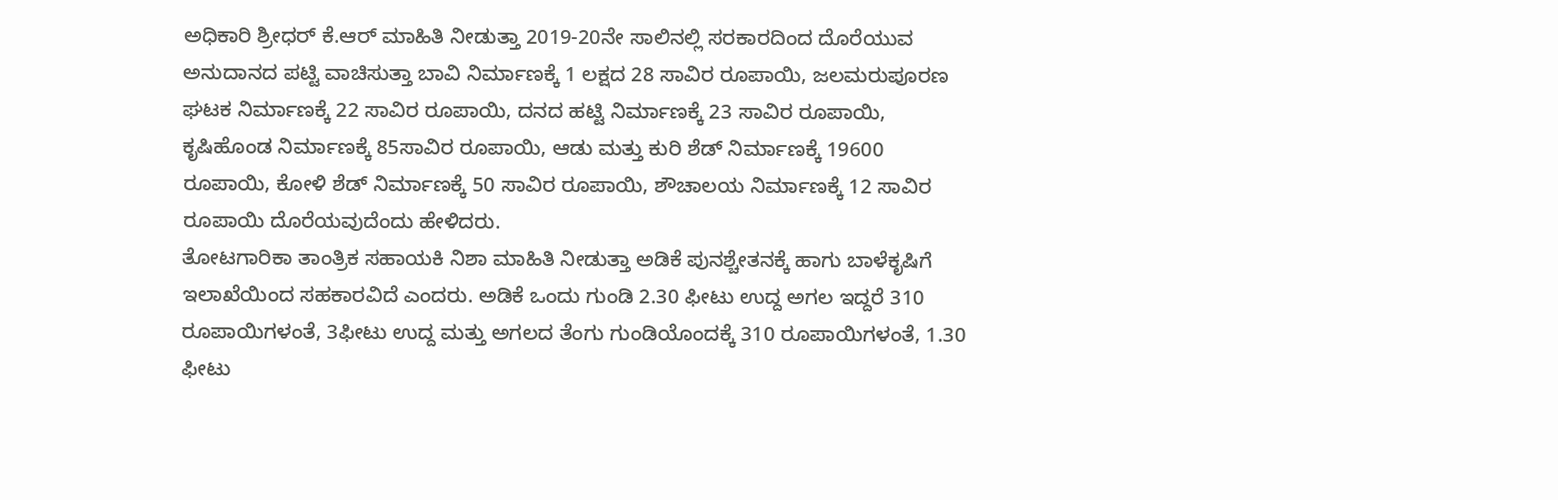ಅಧಿಕಾರಿ ಶ್ರೀಧರ್ ಕೆ.ಆರ್ ಮಾಹಿತಿ ನೀಡುತ್ತಾ 2019-20ನೇ ಸಾಲಿನಲ್ಲಿ ಸರಕಾರದಿಂದ ದೊರೆಯುವ ಅನುದಾನದ ಪಟ್ಟಿ ವಾಚಿಸುತ್ತಾ ಬಾವಿ ನಿರ್ಮಾಣಕ್ಕೆ 1 ಲಕ್ಷದ 28 ಸಾವಿರ ರೂಪಾಯಿ, ಜಲಮರುಪೂರಣ ಘಟಕ ನಿರ್ಮಾಣಕ್ಕೆ 22 ಸಾವಿರ ರೂಪಾಯಿ, ದನದ ಹಟ್ಟಿ ನಿರ್ಮಾಣಕ್ಕೆ 23 ಸಾವಿರ ರೂಪಾಯಿ, ಕೃಷಿಹೊಂಡ ನಿರ್ಮಾಣಕ್ಕೆ 85ಸಾವಿರ ರೂಪಾಯಿ, ಆಡು ಮತ್ತು ಕುರಿ ಶೆಡ್ ನಿರ್ಮಾಣಕ್ಕೆ 19600 ರೂಪಾಯಿ, ಕೋಳಿ ಶೆಡ್ ನಿರ್ಮಾಣಕ್ಕೆ 50 ಸಾವಿರ ರೂಪಾಯಿ, ಶೌಚಾಲಯ ನಿರ್ಮಾಣಕ್ಕೆ 12 ಸಾವಿರ ರೂಪಾಯಿ ದೊರೆಯವುದೆಂದು ಹೇಳಿದರು.
ತೋಟಗಾರಿಕಾ ತಾಂತ್ರಿಕ ಸಹಾಯಕಿ ನಿಶಾ ಮಾಹಿತಿ ನೀಡುತ್ತಾ ಅಡಿಕೆ ಪುನಶ್ಚೇತನಕ್ಕೆ ಹಾಗು ಬಾಳೆಕೃಷಿಗೆ ಇಲಾಖೆಯಿಂದ ಸಹಕಾರವಿದೆ ಎಂದರು. ಅಡಿಕೆ ಒಂದು ಗುಂಡಿ 2.30 ಫೀಟು ಉದ್ದ ಅಗಲ ಇದ್ದರೆ 310 ರೂಪಾಯಿಗಳಂತೆ, 3ಫೀಟು ಉದ್ದ ಮತ್ತು ಅಗಲದ ತೆಂಗು ಗುಂಡಿಯೊಂದಕ್ಕೆ 310 ರೂಪಾಯಿಗಳಂತೆ, 1.30 ಫೀಟು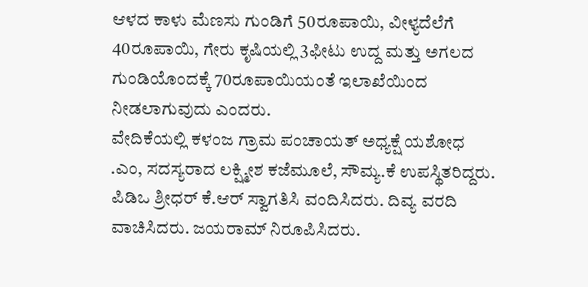ಆಳದ ಕಾಳು ಮೆಣಸು ಗುಂಡಿಗೆ 50ರೂಪಾಯಿ, ವೀಳ್ಯದೆಲೆಗೆ 40ರೂಪಾಯಿ, ಗೇರು ಕೃಷಿಯಲ್ಲಿ 3ಫೀಟು ಉದ್ದ ಮತ್ತು ಅಗಲದ ಗುಂಡಿಯೊಂದಕ್ಕೆ 70ರೂಪಾಯಿಯಂತೆ ಇಲಾಖೆಯಿಂದ ನೀಡಲಾಗುವುದು ಎಂದರು.
ವೇದಿಕೆಯಲ್ಲಿ ಕಳಂಜ ಗ್ರಾಮ ಪಂಚಾಯತ್ ಅಧ್ಯಕ್ಷೆ ಯಶೋಧ .ಎಂ, ಸದಸ್ಯರಾದ ಲಕ್ಷ್ಮೀಶ ಕಜೆಮೂಲೆ, ಸೌಮ್ಯ.ಕೆ ಉಪಸ್ಥಿತರಿದ್ದರು.
ಪಿಡಿಒ ಶ್ರೀಧರ್ ಕೆ.ಆರ್ ಸ್ವಾಗತಿಸಿ ವಂದಿಸಿದರು. ದಿವ್ಯ ವರದಿ ವಾಚಿಸಿದರು. ಜಯರಾಮ್ ನಿರೂಪಿಸಿದರು.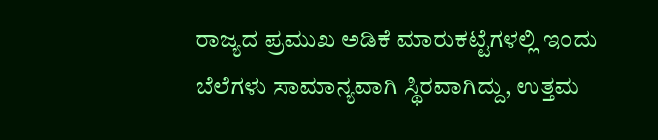ರಾಜ್ಯದ ಪ್ರಮುಖ ಅಡಿಕೆ ಮಾರುಕಟ್ಟೆಗಳಲ್ಲಿ ಇಂದು ಬೆಲೆಗಳು ಸಾಮಾನ್ಯವಾಗಿ ಸ್ಥಿರವಾಗಿದ್ದು, ಉತ್ತಮ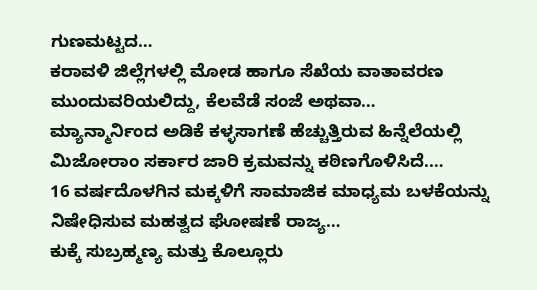ಗುಣಮಟ್ಟದ…
ಕರಾವಳಿ ಜಿಲ್ಲೆಗಳಲ್ಲಿ ಮೋಡ ಹಾಗೂ ಸೆಖೆಯ ವಾತಾವರಣ ಮುಂದುವರಿಯಲಿದ್ದು, ಕೆಲವೆಡೆ ಸಂಜೆ ಅಥವಾ…
ಮ್ಯಾನ್ಮಾರ್ನಿಂದ ಅಡಿಕೆ ಕಳ್ಳಸಾಗಣೆ ಹೆಚ್ಚುತ್ತಿರುವ ಹಿನ್ನೆಲೆಯಲ್ಲಿ ಮಿಜೋರಾಂ ಸರ್ಕಾರ ಜಾರಿ ಕ್ರಮವನ್ನು ಕಠಿಣಗೊಳಿಸಿದೆ.…
16 ವರ್ಷದೊಳಗಿನ ಮಕ್ಕಳಿಗೆ ಸಾಮಾಜಿಕ ಮಾಧ್ಯಮ ಬಳಕೆಯನ್ನು ನಿಷೇಧಿಸುವ ಮಹತ್ವದ ಘೋಷಣೆ ರಾಜ್ಯ…
ಕುಕ್ಕೆ ಸುಬ್ರಹ್ಮಣ್ಯ ಮತ್ತು ಕೊಲ್ಲೂರು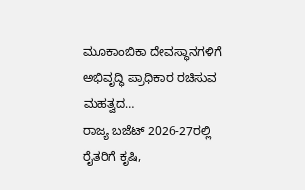ಮೂಕಾಂಬಿಕಾ ದೇವಸ್ಥಾನಗಳಿಗೆ ಅಭಿವೃದ್ಧಿ ಪ್ರಾಧಿಕಾರ ರಚಿಸುವ ಮಹತ್ವದ…
ರಾಜ್ಯ ಬಜೆಟ್ 2026-27ರಲ್ಲಿ ರೈತರಿಗೆ ಕೃಷಿ,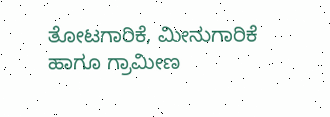ತೋಟಗಾರಿಕೆ, ಮೀನುಗಾರಿಕೆ ಹಾಗೂ ಗ್ರಾಮೀಣ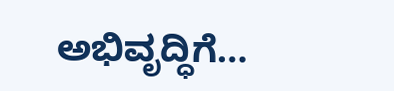ಅಭಿವೃದ್ಧಿಗೆ…